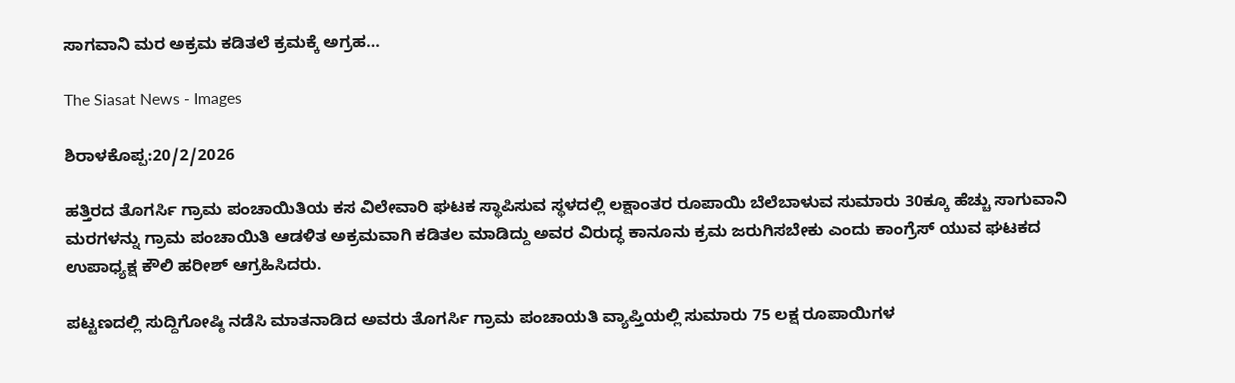ಸಾಗವಾನಿ ಮರ ಅಕ್ರಮ ಕಡಿತಲೆ ಕ್ರಮಕ್ಕೆ ಅಗ್ರಹ…

The Siasat News - Images

ಶಿರಾಳಕೊಪ್ಪ:20/2/2026

ಹತ್ತಿರದ ತೊಗರ್ಸಿ ಗ್ರಾಮ ಪಂಚಾಯಿತಿಯ ಕಸ ವಿಲೇವಾರಿ ಘಟಕ ಸ್ಥಾಪಿಸುವ ಸ್ಥಳದಲ್ಲಿ ಲಕ್ಷಾಂತರ ರೂಪಾಯಿ ಬೆಲೆಬಾಳುವ ಸುಮಾರು 30ಕ್ಕೂ ಹೆಚ್ಚು ಸಾಗುವಾನಿ ಮರಗಳನ್ನು ಗ್ರಾಮ ಪಂಚಾಯಿತಿ ಆಡಳಿತ ಅಕ್ರಮವಾಗಿ ಕಡಿತಲ ಮಾಡಿದ್ದು ಅವರ ವಿರುದ್ಧ ಕಾನೂನು ಕ್ರಮ ಜರುಗಿಸಬೇಕು ಎಂದು ಕಾಂಗ್ರೆಸ್ ಯುವ ಘಟಕದ ಉಪಾಧ್ಯಕ್ಷ ಕೌಲಿ ಹರೀಶ್ ಆಗ್ರಹಿಸಿದರು.

ಪಟ್ಟಣದಲ್ಲಿ ಸುದ್ದಿಗೋಷ್ಠಿ ನಡೆಸಿ ಮಾತನಾಡಿದ ಅವರು ತೊಗರ್ಸಿ ಗ್ರಾಮ ಪಂಚಾಯತಿ ವ್ಯಾಪ್ತಿಯಲ್ಲಿ ಸುಮಾರು 75 ಲಕ್ಷ ರೂಪಾಯಿಗಳ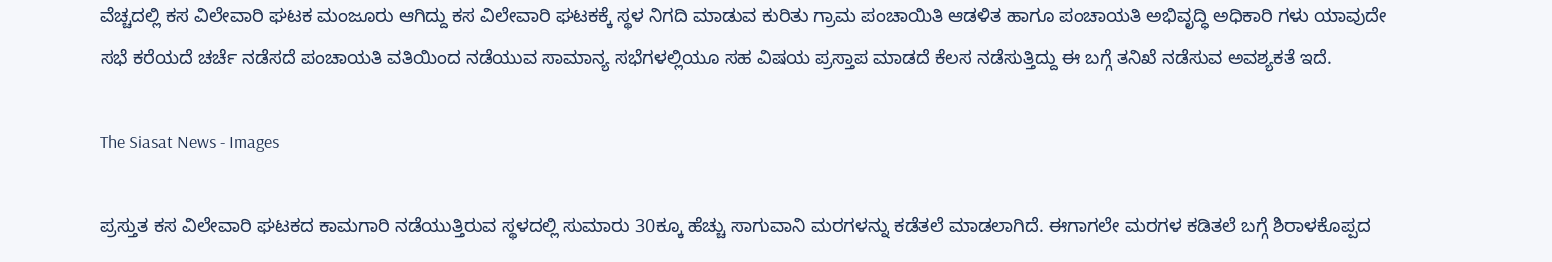ವೆಚ್ಚದಲ್ಲಿ ಕಸ ವಿಲೇವಾರಿ ಘಟಕ ಮಂಜೂರು ಆಗಿದ್ದು ಕಸ ವಿಲೇವಾರಿ ಘಟಕಕ್ಕೆ ಸ್ಥಳ ನಿಗದಿ ಮಾಡುವ ಕುರಿತು ಗ್ರಾಮ ಪಂಚಾಯಿತಿ ಆಡಳಿತ ಹಾಗೂ ಪಂಚಾಯತಿ ಅಭಿವೃದ್ಧಿ ಅಧಿಕಾರಿ ಗಳು ಯಾವುದೇ ಸಭೆ ಕರೆಯದೆ ಚರ್ಚೆ ನಡೆಸದೆ ಪಂಚಾಯತಿ ವತಿಯಿಂದ ನಡೆಯುವ ಸಾಮಾನ್ಯ ಸಭೆಗಳಲ್ಲಿಯೂ ಸಹ ವಿಷಯ ಪ್ರಸ್ತಾಪ ಮಾಡದೆ ಕೆಲಸ ನಡೆಸುತ್ತಿದ್ದು ಈ ಬಗ್ಗೆ ತನಿಖೆ ನಡೆಸುವ ಅವಶ್ಯಕತೆ ಇದೆ.

The Siasat News - Images

ಪ್ರಸ್ತುತ ಕಸ ವಿಲೇವಾರಿ ಘಟಕದ ಕಾಮಗಾರಿ ನಡೆಯುತ್ತಿರುವ ಸ್ಥಳದಲ್ಲಿ ಸುಮಾರು 30ಕ್ಕೂ ಹೆಚ್ಚು ಸಾಗುವಾನಿ ಮರಗಳನ್ನು ಕಡೆತಲೆ ಮಾಡಲಾಗಿದೆ. ಈಗಾಗಲೇ ಮರಗಳ ಕಡಿತಲೆ ಬಗ್ಗೆ ಶಿರಾಳಕೊಪ್ಪದ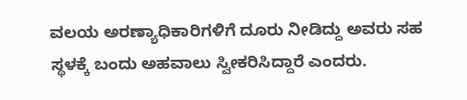ವಲಯ ಅರಣ್ಯಾಧಿಕಾರಿಗಳಿಗೆ ದೂರು ನೀಡಿದ್ದು ಅವರು ಸಹ ಸ್ಥಳಕ್ಕೆ ಬಂದು ಅಹವಾಲು ಸ್ವೀಕರಿಸಿದ್ದಾರೆ ಎಂದರು.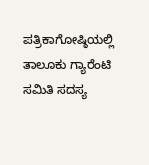ಪತ್ರಿಕಾಗೋಷ್ಠಿಯಲ್ಲಿ ತಾಲೂಕು ಗ್ಯಾರೆಂಟಿ ಸಮಿತಿ ಸದಸ್ಯ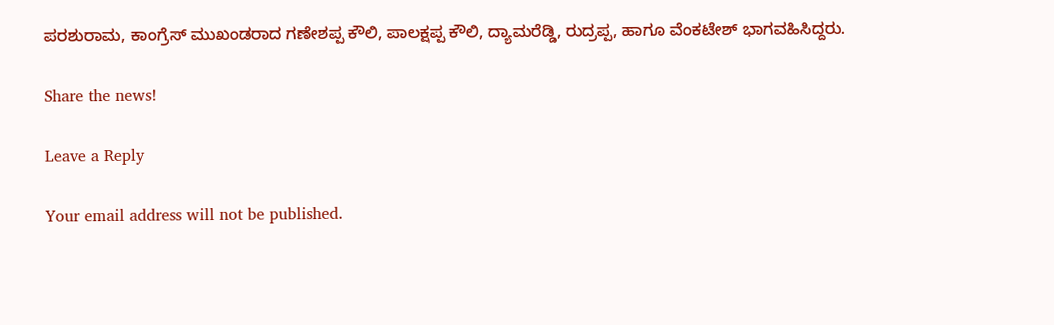ಪರಶುರಾಮ, ಕಾಂಗ್ರೆಸ್ ಮುಖಂಡರಾದ ಗಣೇಶಪ್ಪ ಕೌಲಿ, ಪಾಲಕ್ಷಪ್ಪ ಕೌಲಿ, ದ್ಯಾಮರೆಡ್ಡಿ, ರುದ್ರಪ್ಪ, ಹಾಗೂ ವೆಂಕಟೇಶ್ ಭಾಗವಹಿಸಿದ್ದರು.

Share the news!

Leave a Reply

Your email address will not be published.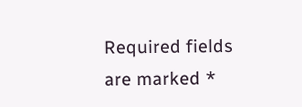Required fields are marked *